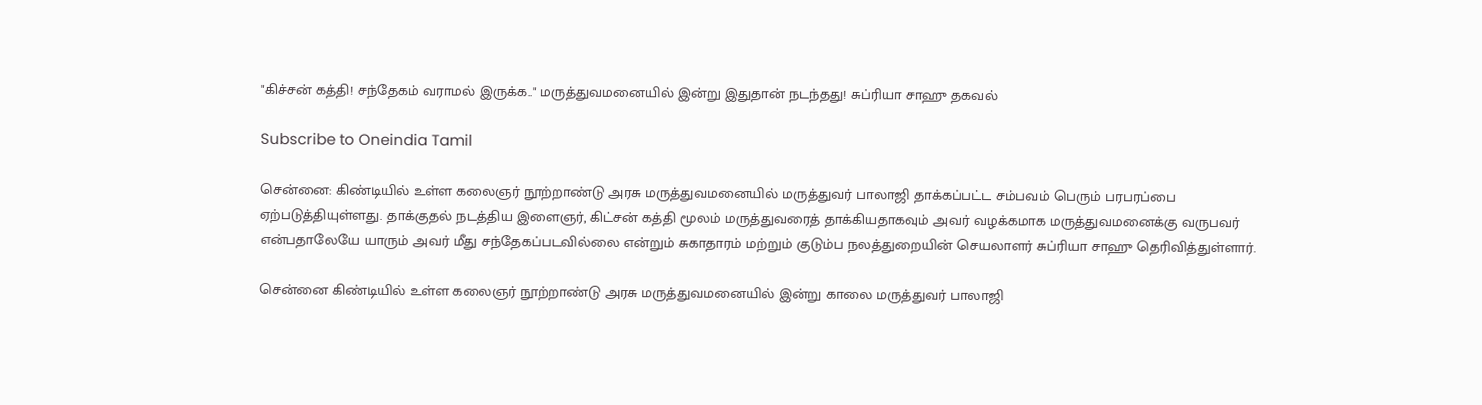"கிச்சன் கத்தி! சந்தேகம் வராமல் இருக்க.." மருத்துவமனையில் இன்று இதுதான் நடந்தது! சுப்ரியா சாஹு தகவல்

Subscribe to Oneindia Tamil

சென்னை: கிண்டியில் உள்ள கலைஞர் நூற்றாண்டு அரசு மருத்துவமனையில் மருத்துவர் பாலாஜி தாக்கப்பட்ட சம்பவம் பெரும் பரபரப்பை ஏற்படுத்தியுள்ளது. தாக்குதல் நடத்திய இளைஞர், கிட்சன் கத்தி மூலம் மருத்துவரைத் தாக்கியதாகவும் அவர் வழக்கமாக மருத்துவமனைக்கு வருபவர் என்பதாலேயே யாரும் அவர் மீது சந்தேகப்படவில்லை என்றும் சுகாதாரம் மற்றும் குடும்ப நலத்துறையின் செயலாளர் சுப்ரியா சாஹு தெரிவித்துள்ளார்.

சென்னை கிண்டியில் உள்ள கலைஞர் நூற்றாண்டு அரசு மருத்துவமனையில் இன்று காலை மருத்துவர் பாலாஜி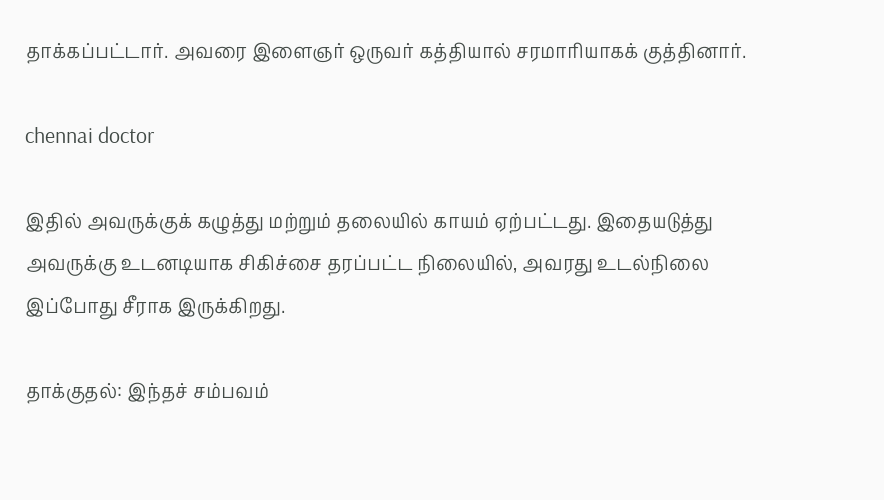தாக்கப்பட்டார். அவரை இளைஞர் ஒருவர் கத்தியால் சரமாரியாகக் குத்தினார்.

chennai doctor

இதில் அவருக்குக் கழுத்து மற்றும் தலையில் காயம் ஏற்பட்டது. இதையடுத்து அவருக்கு உடனடியாக சிகிச்சை தரப்பட்ட நிலையில், அவரது உடல்நிலை இப்போது சீராக இருக்கிறது.

தாக்குதல்: இந்தச் சம்பவம்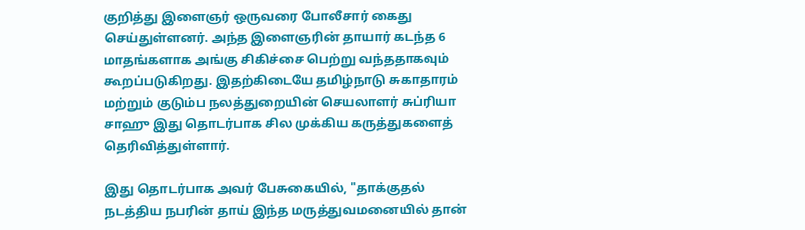குறித்து இளைஞர் ஒருவரை போலீசார் கைது செய்துள்ளனர். அந்த இளைஞரின் தாயார் கடந்த 6 மாதங்களாக அங்கு சிகிச்சை பெற்று வந்ததாகவும் கூறப்படுகிறது. இதற்கிடையே தமிழ்நாடு சுகாதாரம் மற்றும் குடும்ப நலத்துறையின் செயலாளர் சுப்ரியா சாஹு இது தொடர்பாக சில முக்கிய கருத்துகளைத் தெரிவித்துள்ளார்.

இது தொடர்பாக அவர் பேசுகையில், "தாக்குதல் நடத்திய நபரின் தாய் இந்த மருத்துவமனையில் தான்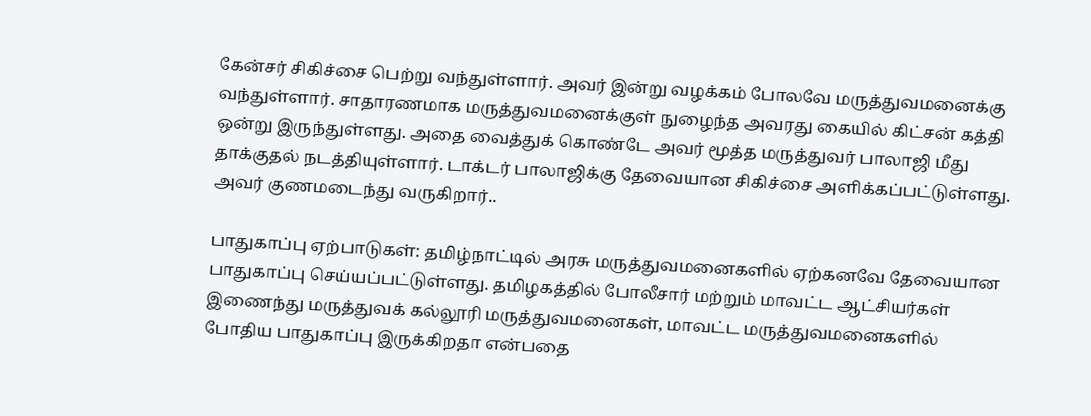கேன்சர் சிகிச்சை பெற்று வந்துள்ளார். அவர் இன்று வழக்கம் போலவே மருத்துவமனைக்கு வந்துள்ளார். சாதாரணமாக மருத்துவமனைக்குள் நுழைந்த அவரது கையில் கிட்சன் கத்தி ஒன்று இருந்துள்ளது. அதை வைத்துக் கொண்டே அவர் மூத்த மருத்துவர் பாலாஜி மீது தாக்குதல் நடத்தியுள்ளார். டாக்டர் பாலாஜிக்கு தேவையான சிகிச்சை அளிக்கப்பட்டுள்ளது. அவர் குணமடைந்து வருகிறார்..

பாதுகாப்பு ஏற்பாடுகள்: தமிழ்நாட்டில் அரசு மருத்துவமனைகளில் ஏற்கனவே தேவையான பாதுகாப்பு செய்யப்பட்டுள்ளது. தமிழகத்தில் போலீசார் மற்றும் மாவட்ட ஆட்சியர்கள் இணைந்து மருத்துவக் கல்லூரி மருத்துவமனைகள், மாவட்ட மருத்துவமனைகளில் போதிய பாதுகாப்பு இருக்கிறதா என்பதை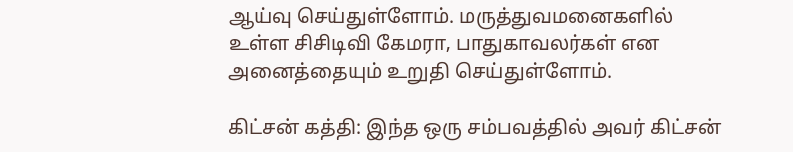ஆய்வு செய்துள்ளோம். மருத்துவமனைகளில் உள்ள சிசிடிவி கேமரா, பாதுகாவலர்கள் என அனைத்தையும் உறுதி செய்துள்ளோம்.

கிட்சன் கத்தி: இந்த ஒரு சம்பவத்தில் அவர் கிட்சன்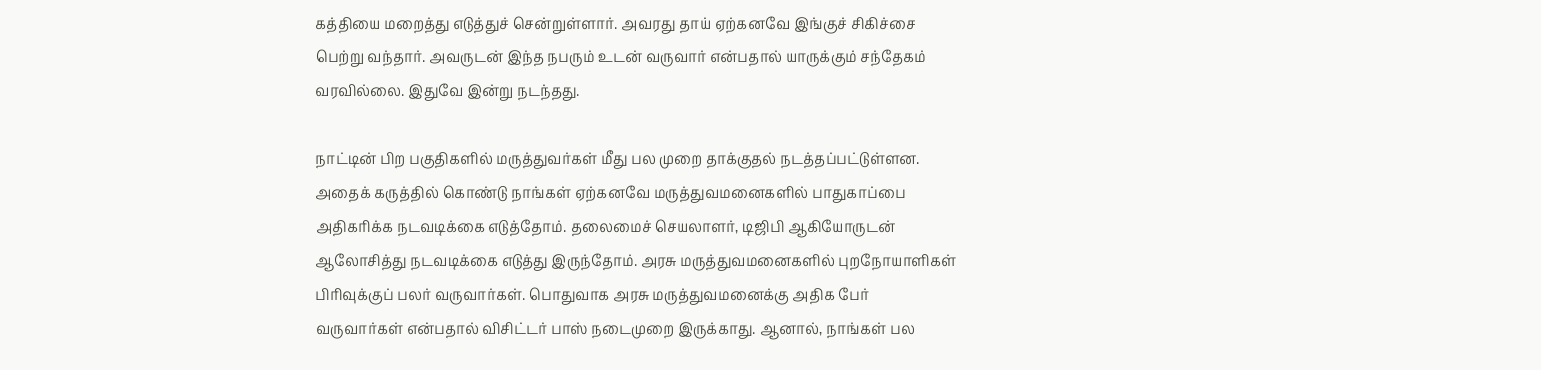கத்தியை மறைத்து எடுத்துச் சென்றுள்ளார். அவரது தாய் ஏற்கனவே இங்குச் சிகிச்சை பெற்று வந்தார். அவருடன் இந்த நபரும் உடன் வருவார் என்பதால் யாருக்கும் சந்தேகம் வரவில்லை. இதுவே இன்று நடந்தது.

நாட்டின் பிற பகுதிகளில் மருத்துவர்கள் மீது பல முறை தாக்குதல் நடத்தப்பட்டுள்ளன. அதைக் கருத்தில் கொண்டு நாங்கள் ஏற்கனவே மருத்துவமனைகளில் பாதுகாப்பை அதிகரிக்க நடவடிக்கை எடுத்தோம். தலைமைச் செயலாளர், டிஜிபி ஆகியோருடன் ஆலோசித்து நடவடிக்கை எடுத்து இருந்தோம். அரசு மருத்துவமனைகளில் புறநோயாளிகள் பிரிவுக்குப் பலர் வருவார்கள். பொதுவாக அரசு மருத்துவமனைக்கு அதிக பேர் வருவார்கள் என்பதால் விசிட்டர் பாஸ் நடைமுறை இருக்காது. ஆனால், நாங்கள் பல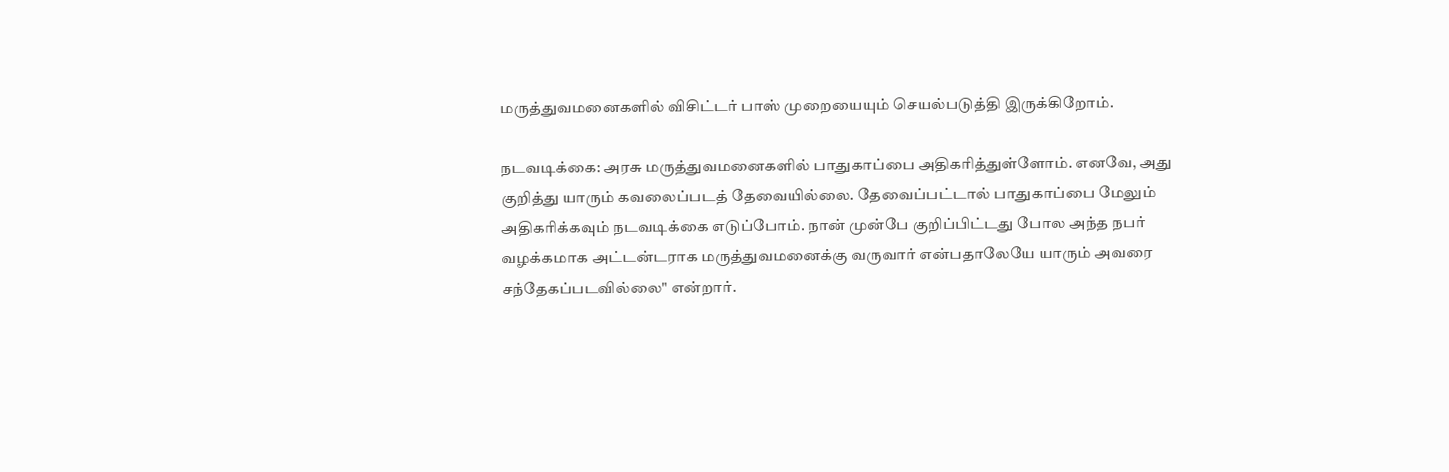மருத்துவமனைகளில் விசிட்டர் பாஸ் முறையையும் செயல்படுத்தி இருக்கிறோம்.

நடவடிக்கை: அரசு மருத்துவமனைகளில் பாதுகாப்பை அதிகரித்துள்ளோம். எனவே, அது குறித்து யாரும் கவலைப்படத் தேவையில்லை. தேவைப்பட்டால் பாதுகாப்பை மேலும் அதிகரிக்கவும் நடவடிக்கை எடுப்போம். நான் முன்பே குறிப்பிட்டது போல அந்த நபர் வழக்கமாக அட்டன்டராக மருத்துவமனைக்கு வருவார் என்பதாலேயே யாரும் அவரை சந்தேகப்படவில்லை" என்றார்.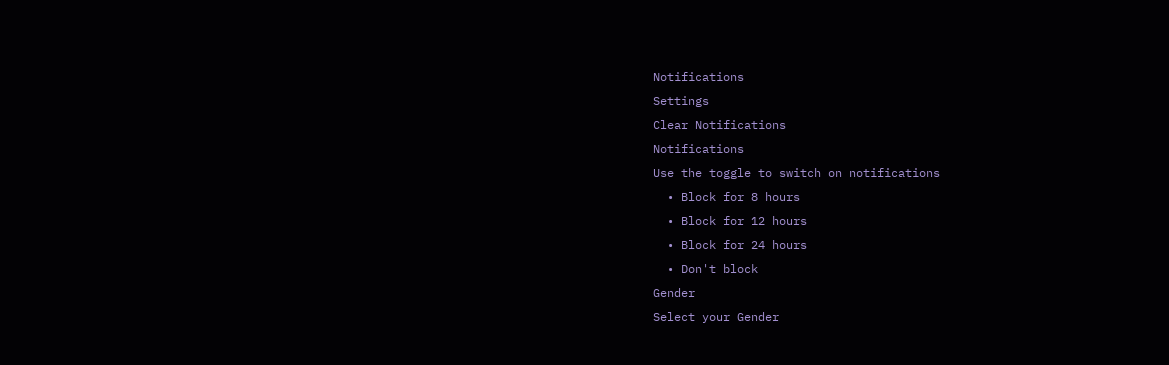Notifications
Settings
Clear Notifications
Notifications
Use the toggle to switch on notifications
  • Block for 8 hours
  • Block for 12 hours
  • Block for 24 hours
  • Don't block
Gender
Select your Gender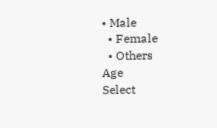• Male
  • Female
  • Others
Age
Select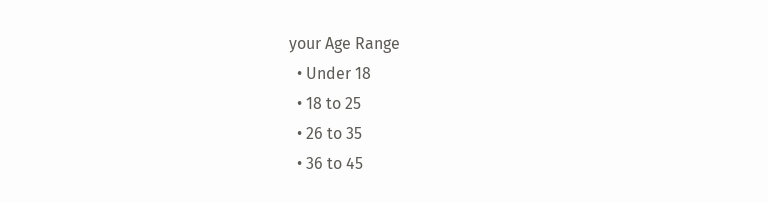your Age Range
  • Under 18
  • 18 to 25
  • 26 to 35
  • 36 to 45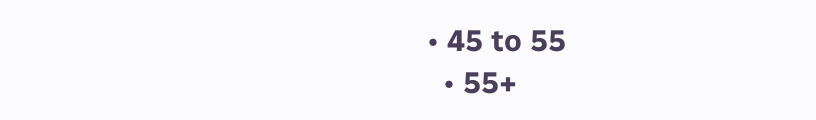• 45 to 55
  • 55+